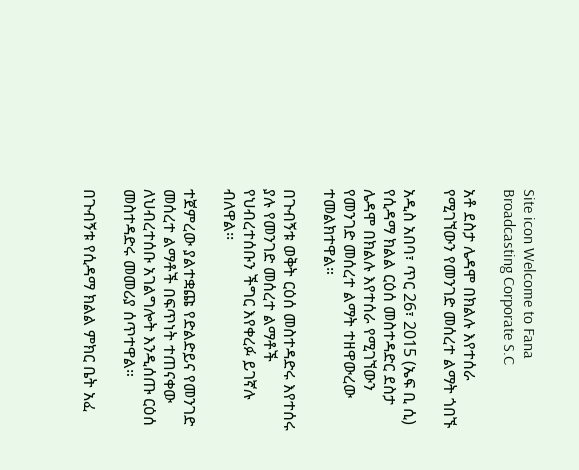Site icon Welcome to Fana Broadcasting Corporate S.C

አቶ ደስታ ሌዳሞ በክልሉ እየተሰራ የሚገኘውን የመንገድ መሰረተ ልማት ጎበኙ

አዲስ አበባ፣ ጥር 26፣ 2015 (ኤፍ ቢ ሲ) የሲዳማ ክልል ርዕሰ መስተዳድር ደስታ ሌዳሞ በክልሉ እየተሰራ የሚገኘውን የመንገድ መሰረተ ልማት ተዘዋውረው ተመልክተዋል።

በጉብኝቱ ወቅት ርዕሰ መስተዳድሩ እየተሰሩ ያሉ የመንገድ መሰረተ ልማቶች የህብረተሰቡን ችግር እየቀረፉ ይገኛሉ ብለዋል፡፡

ተጀምረው ያልተቋጩ የድልድይና የመንገድ መሰረተ ልማቶች በፍጥነት ተጠናቀው ለህብረተሰቡ አገልግሎት እንዲሰጡ ርዕሰ መስተዳድሩ መመሪያ ሰጥተዋል።

በጉብኝቱ የሲዳማ ክልል ምክር ቤት አፈ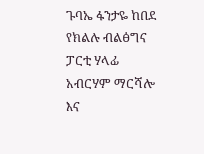ጉባኤ ፋንታዬ ከበደ የክልሉ ብልፅግና ፓርቲ ሃላፊ አብርሃም ማርሻሎ እና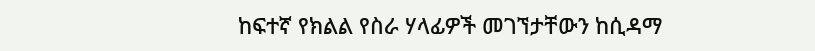ከፍተኛ የክልል የስራ ሃላፊዎች መገኘታቸውን ከሲዳማ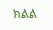ክልል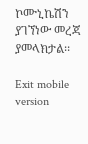ኮሙኒኬሽን ያገኘነው መረጃ ያመላክታል፡፡

Exit mobile version